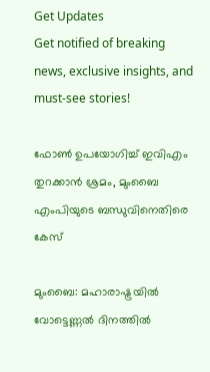Get Updates
Get notified of breaking news, exclusive insights, and must-see stories!

ഫോണ്‍ ഉപയോഗിച്ച് ഇവിഎം തുറക്കാന്‍ ശ്രമം, മുംബൈ എംപിയുടെ ബന്ധുവിനെതിരെ കേസ്

മുംബൈ: മഹാരാഷ്ട്രയില്‍ വോട്ടെണ്ണല്‍ ദിനത്തില്‍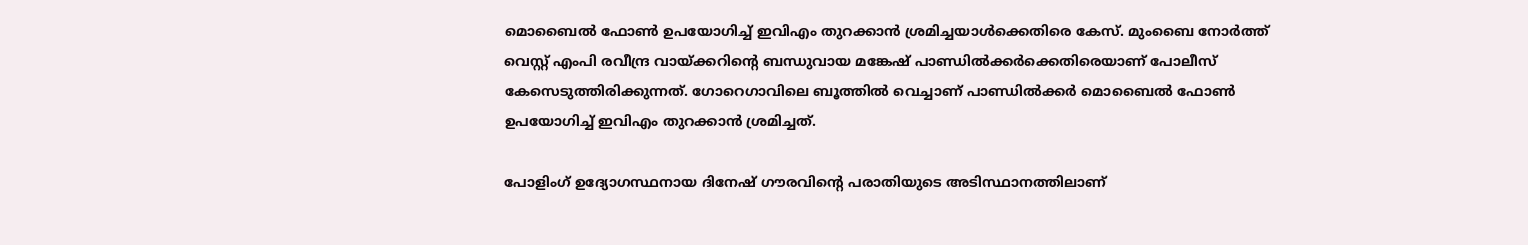മൊബൈല്‍ ഫോണ്‍ ഉപയോഗിച്ച് ഇവിഎം തുറക്കാന്‍ ശ്രമിച്ചയാള്‍ക്കെതിരെ കേസ്. മുംബൈ നോര്‍ത്ത് വെസ്റ്റ് എംപി രവീന്ദ്ര വായ്ക്കറിന്റെ ബന്ധുവായ മങ്കേഷ് പാണ്ഡില്‍ക്കര്‍ക്കെതിരെയാണ് പോലീസ് കേസെടുത്തിരിക്കുന്നത്. ഗോറെഗാവിലെ ബൂത്തില്‍ വെച്ചാണ് പാണ്ഡില്‍ക്കര്‍ മൊബൈല്‍ ഫോണ്‍ ഉപയോഗിച്ച് ഇവിഎം തുറക്കാന്‍ ശ്രമിച്ചത്.

പോളിംഗ് ഉദ്യോഗസ്ഥനായ ദിനേഷ് ഗൗരവിന്റെ പരാതിയുടെ അടിസ്ഥാനത്തിലാണ്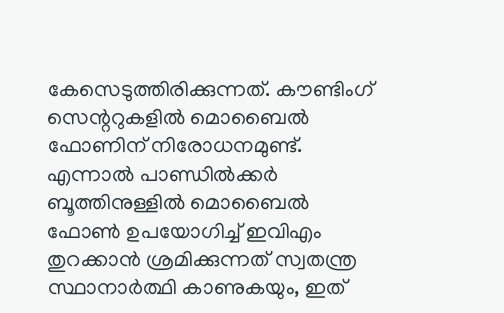കേസെടുത്തിരിക്കുന്നത്. കൗണ്ടിംഗ് സെന്ററുകളില്‍ മൊബൈല്‍ ഫോണിന് നിരോധനമുണ്ട്. എന്നാല്‍ പാണ്ഡില്‍ക്കര്‍ ബൂത്തിനുള്ളില്‍ മൊബൈല്‍ ഫോണ്‍ ഉപയോഗിച്ച് ഇവിഎം തുറക്കാന്‍ ശ്രമിക്കുന്നത് സ്വതന്ത്ര സ്ഥാനാര്‍ത്ഥി കാണുകയും, ഇത്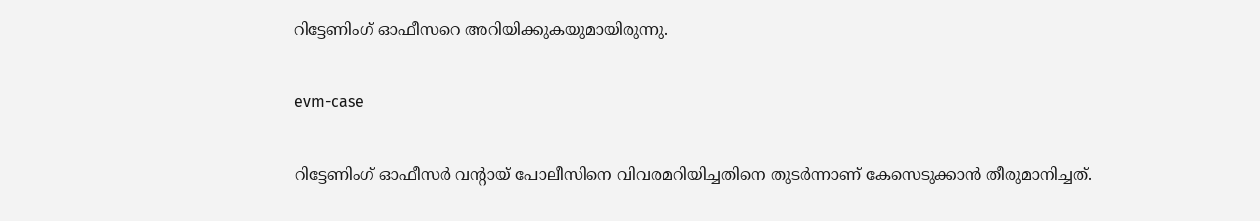റിട്ടേണിംഗ് ഓഫീസറെ അറിയിക്കുകയുമായിരുന്നു.

evm-case

റിട്ടേണിംഗ് ഓഫീസര്‍ വന്റായ് പോലീസിനെ വിവരമറിയിച്ചതിനെ തുടര്‍ന്നാണ് കേസെടുക്കാന്‍ തീരുമാനിച്ചത്.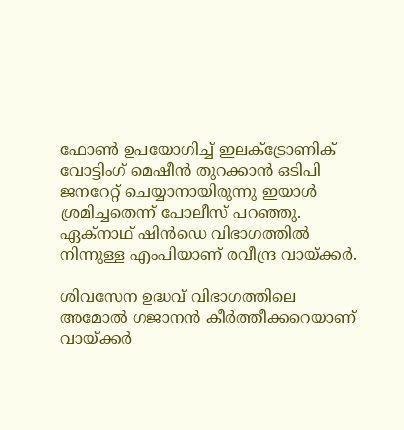ഫോണ്‍ ഉപയോഗിച്ച് ഇലക്ട്രോണിക് വോട്ടിംഗ് മെഷീന്‍ തുറക്കാന്‍ ഒടിപി ജനറേറ്റ് ചെയ്യാനായിരുന്നു ഇയാള്‍ ശ്രമിച്ചതെന്ന് പോലീസ് പറഞ്ഞു. ഏക്‌നാഥ് ഷിന്‍ഡെ വിഭാഗത്തില്‍ നിന്നുള്ള എംപിയാണ് രവീന്ദ്ര വായ്ക്കര്‍.

ശിവസേന ഉദ്ധവ് വിഭാഗത്തിലെ അമോല്‍ ഗജാനന്‍ കീര്‍ത്തീക്കറെയാണ് വായ്ക്കര്‍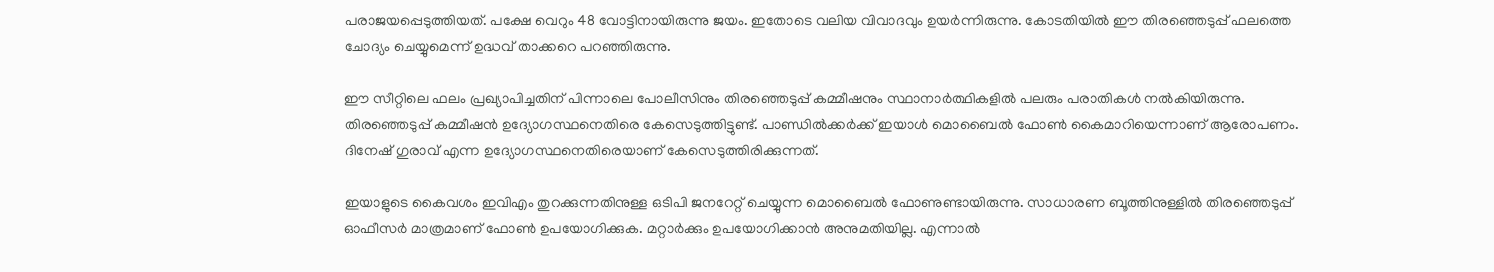പരാജയപ്പെടുത്തിയത്. പക്ഷേ വെറും 48 വോട്ടിനായിരുന്നു ജയം. ഇതോടെ വലിയ വിവാദവും ഉയര്‍ന്നിരുന്നു. കോടതിയില്‍ ഈ തിരഞ്ഞെടുപ്പ് ഫലത്തെ ചോദ്യം ചെയ്യുമെന്ന് ഉദ്ധവ് താക്കറെ പറഞ്ഞിരുന്നു.

ഈ സീറ്റിലെ ഫലം പ്രഖ്യാപിച്ചതിന് പിന്നാലെ പോലീസിനും തിരഞ്ഞെടുപ്പ് കമ്മീഷനും സ്ഥാനാര്‍ത്ഥികളില്‍ പലരും പരാതികള്‍ നല്‍കിയിരുന്നു. തിരഞ്ഞെടുപ്പ് കമ്മീഷന്‍ ഉദ്യോഗസ്ഥനെതിരെ കേസെടുത്തിട്ടുണ്ട്. പാണ്ഡില്‍ക്കര്‍ക്ക് ഇയാള്‍ മൊബൈല്‍ ഫോണ്‍ കൈമാറിയെന്നാണ് ആരോപണം. ദിനേഷ് ഗുരാവ് എന്ന ഉദ്യോഗസ്ഥനെതിരെയാണ് കേസെടുത്തിരിക്കുന്നത്.

ഇയാളുടെ കൈവശം ഇവിഎം തുറക്കുന്നതിനുള്ള ഒടിപി ജനറേറ്റ് ചെയ്യുന്ന മൊബൈല്‍ ഫോണുണ്ടായിരുന്നു. സാധാരണ ബൂത്തിനുള്ളില്‍ തിരഞ്ഞെടുപ്പ് ഓഫീസര്‍ മാത്രമാണ് ഫോണ്‍ ഉപയോഗിക്കുക. മറ്റാര്‍ക്കും ഉപയോഗിക്കാന്‍ അനുമതിയില്ല. എന്നാല്‍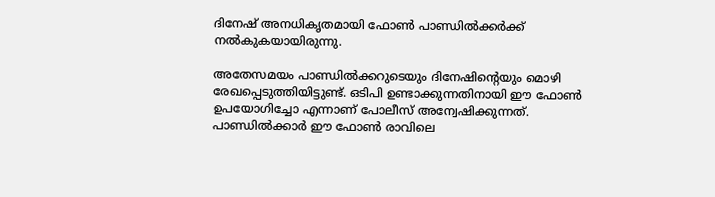ദിനേഷ് അനധികൃതമായി ഫോണ്‍ പാണ്ഡില്‍ക്കര്‍ക്ക് നല്‍കുകയായിരുന്നു.

അതേസമയം പാണ്ഡില്‍ക്കറുടെയും ദിനേഷിന്റെയും മൊഴി രേഖപ്പെടുത്തിയിട്ടുണ്ട്. ഒടിപി ഉണ്ടാക്കുന്നതിനായി ഈ ഫോണ്‍ ഉപയോഗിച്ചോ എന്നാണ് പോലീസ് അന്വേഷിക്കുന്നത്. പാണ്ഡില്‍ക്കാര്‍ ഈ ഫോണ്‍ രാവിലെ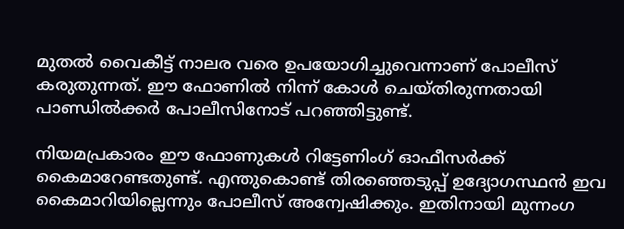മുതല്‍ വൈകീട്ട് നാലര വരെ ഉപയോഗിച്ചുവെന്നാണ് പോലീസ് കരുതുന്നത്. ഈ ഫോണില്‍ നിന്ന് കോള്‍ ചെയ്തിരുന്നതായി പാണ്ഡില്‍ക്കര്‍ പോലീസിനോട് പറഞ്ഞിട്ടുണ്ട്.

നിയമപ്രകാരം ഈ ഫോണുകള്‍ റിട്ടേണിംഗ് ഓഫീസര്‍ക്ക് കൈമാറേണ്ടതുണ്ട്. എന്തുകൊണ്ട് തിരഞ്ഞെടുപ്പ് ഉദ്യോഗസ്ഥന്‍ ഇവ കൈമാറിയില്ലെന്നും പോലീസ് അന്വേഷിക്കും. ഇതിനായി മുന്നംഗ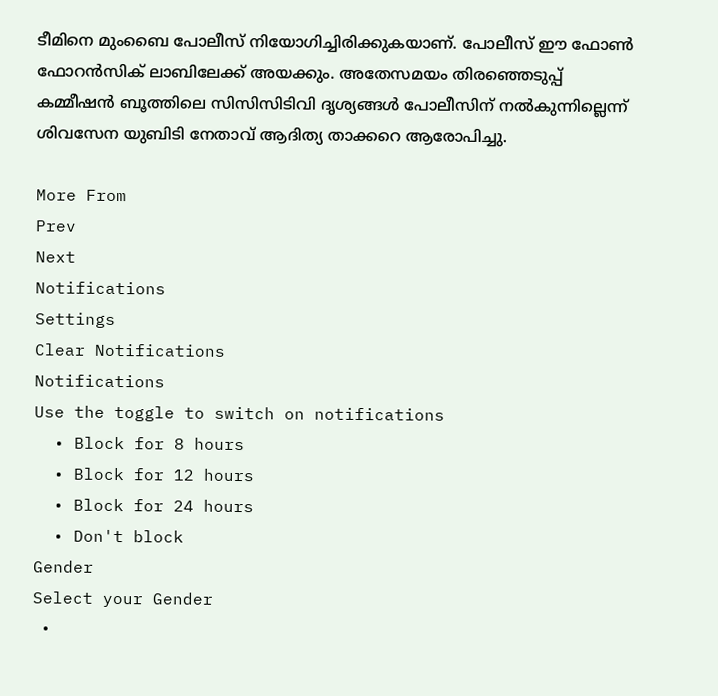ടീമിനെ മുംബൈ പോലീസ് നിയോഗിച്ചിരിക്കുകയാണ്. പോലീസ് ഈ ഫോണ്‍ ഫോറന്‍സിക് ലാബിലേക്ക് അയക്കും. അതേസമയം തിരഞ്ഞെടുപ്പ് കമ്മീഷന്‍ ബൂത്തിലെ സിസിസിടിവി ദൃശ്യങ്ങള്‍ പോലീസിന് നല്‍കുന്നില്ലെന്ന് ശിവസേന യുബിടി നേതാവ് ആദിത്യ താക്കറെ ആരോപിച്ചു.

More From
Prev
Next
Notifications
Settings
Clear Notifications
Notifications
Use the toggle to switch on notifications
  • Block for 8 hours
  • Block for 12 hours
  • Block for 24 hours
  • Don't block
Gender
Select your Gender
  •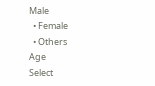Male
  • Female
  • Others
Age
Select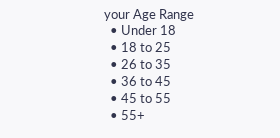your Age Range
  • Under 18
  • 18 to 25
  • 26 to 35
  • 36 to 45
  • 45 to 55
  • 55+